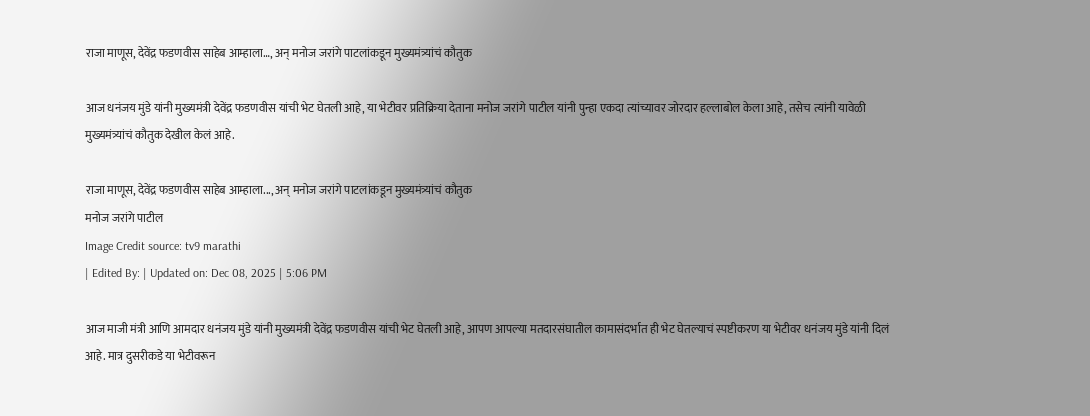राजा माणूस, देवेंद्र फडणवीस साहेब आम्हाला…, अन् मनोज जरांगे पाटलांकडून मुख्यमंत्र्यांचं कौतुक

आज धनंजय मुंडे यांनी मुख्यमंत्री देवेंद्र फडणवीस यांची भेट घेतली आहे, या भेटीवर प्रतिक्रिया देताना मनोज जरांगे पाटील यांनी पुन्हा एकदा त्यांच्यावर जोरदार हल्लाबोल केला आहे, तसेच त्यांनी यावेळी मुख्यमंत्र्यांचं कौतुक देखील केलं आहे.

राजा माणूस, देवेंद्र फडणवीस साहेब आम्हाला..., अन् मनोज जरांगे पाटलांकडून मुख्यमंत्र्यांचं कौतुक
मनोज जरांगे पाटील
Image Credit source: tv9 marathi
| Edited By: | Updated on: Dec 08, 2025 | 5:06 PM

आज माजी मंत्री आणि आमदार धनंजय मुंडे यांनी मुख्यमंत्री देवेंद्र फडणवीस यांची भेट घेतली आहे, आपण आपल्या मतदारसंघातील कामासंदर्भात ही भेट घेतल्याचं स्पष्टीकरण या भेटीवर धनंजय मुंडे यांनी दिलं आहे. मात्र दुसरीकडे या भेटीवरून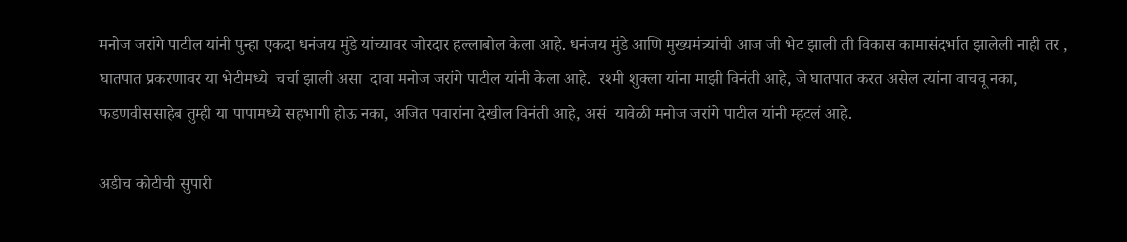मनोज जरांगे पाटील यांनी पुन्हा एकदा धनंजय मुंडे यांच्यावर जोरदार हल्लाबोल केला आहे. धनंजय मुंडे आणि मुख्यमंत्र्यांची आज जी भेट झाली ती विकास कामासंदर्भात झालेली नाही तर , घातपात प्रकरणावर या भेटीमध्ये  चर्चा झाली असा  दावा मनोज जरांगे पाटील यांनी केला आहे.  रश्मी शुक्ला यांना माझी विनंती आहे, जे घातपात करत असेल त्यांना वाचवू नका, फडणवीससाहेब तुम्ही या पापामध्ये सहभागी होऊ नका, अजित पवारांना देखील विनंती आहे, असं  यावेळी मनोज जरांगे पाटील यांनी म्हटलं आहे.

अडीच कोटीची सुपारी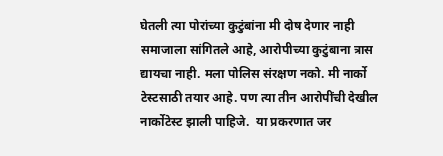घेतली त्या पोरांच्या कुटुंबांना मी दोष देणार नाही समाजाला सांगितले आहे, आरोपीच्या कुटुंबाना त्रास द्यायचा नाही. मला पोलिस संरक्षण नको. मी नार्को टेस्टसाठी तयार आहे. पण त्या तीन आरोपींची देखील नार्कोटेस्ट झाली पाहिजे.  या प्रकरणात जर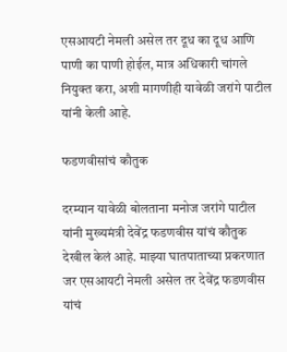एसआयटी नेमली असेल तर दूध का दूध आणि पाणी का पाणी होईल, मात्र अधिकारी चांगले नियुक्त करा, अशी मागणीही यावेळी जरांगे पाटील यांनी केली आहे.

फडणवीसांचं कौतुक

दरम्यान यावेळी बोलताना मनोज जरांगे पाटील यांनी मुख्यमंत्री देवेंद्र फडणवीस यांचं कौतुक देखील केलं आहे. माझ्या घातपाताच्या प्रकरणात जर एसआयटी नेमली असेल तर देवेंद्र फडणवीस यांचं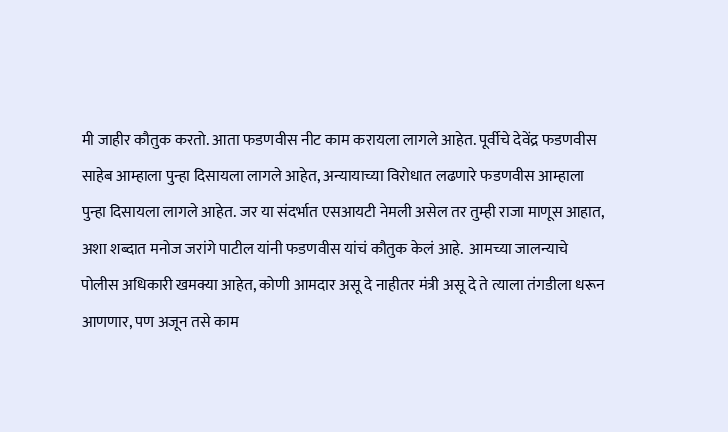मी जाहीर कौतुक करतो. आता फडणवीस नीट काम करायला लागले आहेत. पूर्वीचे देवेंद्र फडणवीस साहेब आम्हाला पुन्हा दिसायला लागले आहेत, अन्यायाच्या विरोधात लढणारे फडणवीस आम्हाला पुन्हा दिसायला लागले आहेत. जर या संदर्भात एसआयटी नेमली असेल तर तुम्ही राजा माणूस आहात, अशा शब्दात मनोज जरांगे पाटील यांनी फडणवीस यांचं कौतुक केलं आहे.  आमच्या जालन्याचे पोलीस अधिकारी खमक्या आहेत, कोणी आमदार असू दे नाहीतर मंत्री असू दे ते त्याला तंगडीला धरून आणणार, पण अजून तसे काम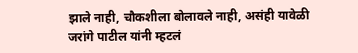झाले नाही, चौकशीला बोलावले नाही, असंही यावेळी जरांगे पाटील यांनी म्हटलं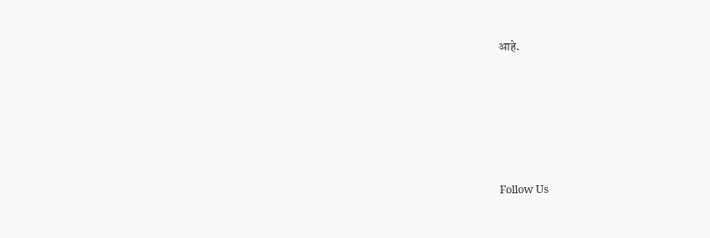आहे.





Follow Us